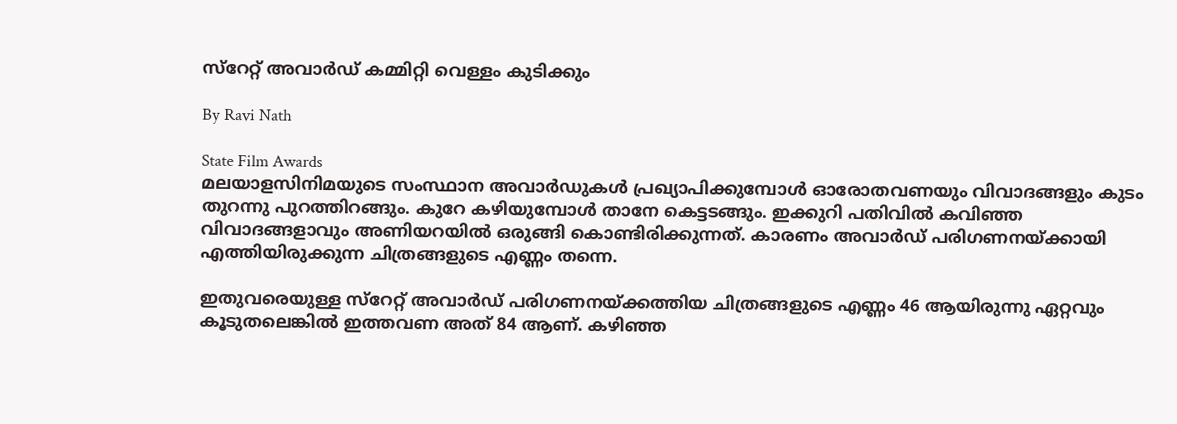സ്‌റേറ്റ് അവാര്‍ഡ് കമ്മിറ്റി വെള്ളം കുടിക്കും

By Ravi Nath

State Film Awards
മലയാളസിനിമയുടെ സംസ്ഥാന അവാര്‍ഡുകള്‍ പ്രഖ്യാപിക്കുമ്പോള്‍ ഓരോതവണയും വിവാദങ്ങളും കുടം തുറന്നു പുറത്തിറങ്ങും. കുറേ കഴിയുമ്പോള്‍ താനേ കെട്ടടങ്ങും. ഇക്കുറി പതിവില്‍ കവിഞ്ഞ വിവാദങ്ങളാവും അണിയറയില്‍ ഒരുങ്ങി കൊണ്ടിരിക്കുന്നത്. കാരണം അവാര്‍ഡ് പരിഗണനയ്ക്കായി എത്തിയിരുക്കുന്ന ചിത്രങ്ങളുടെ എണ്ണം തന്നെ.

ഇതുവരെയുള്ള സ്‌റേറ്റ് അവാര്‍ഡ് പരിഗണനയ്ക്കത്തിയ ചിത്രങ്ങളുടെ എണ്ണം 46 ആയിരുന്നു ഏറ്റവും കൂടുതലെങ്കില്‍ ഇത്തവണ അത് 84 ആണ്. കഴിഞ്ഞ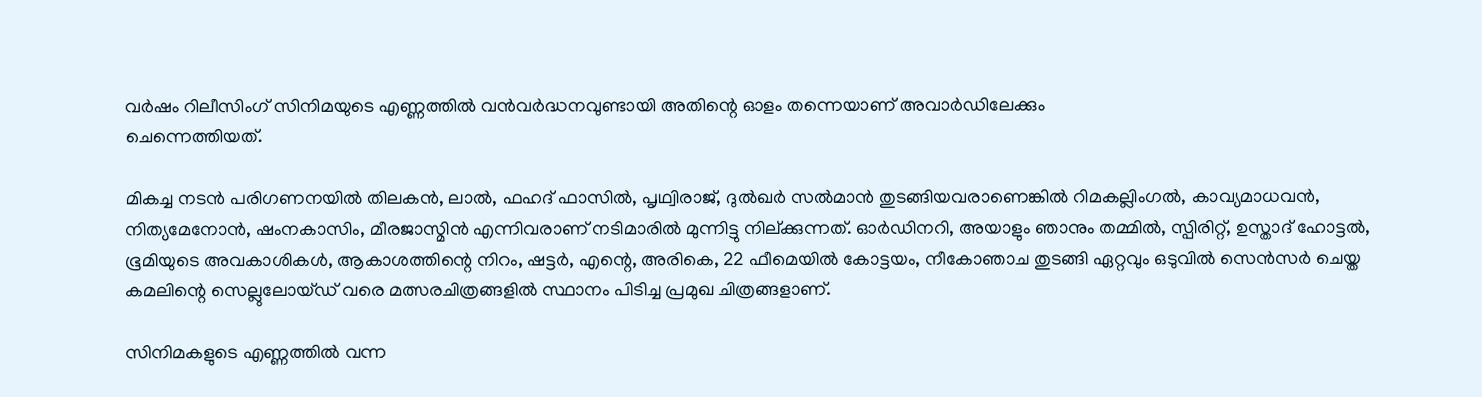വര്‍ഷം റിലീസിംഗ് സിനിമയുടെ എണ്ണത്തില്‍ വന്‍വര്‍ദ്ധനവുണ്ടായി അതിന്റെ ഓളം തന്നെയാണ് അവാര്‍ഡിലേക്കും
ചെന്നെത്തിയത്.

മികച്ച നടന്‍ പരിഗണനയില്‍ തിലകന്‍, ലാല്‍, ഫഹദ് ഫാസില്‍, പൃഥ്വിരാജ്, ദുല്‍ഖര്‍ സല്‍മാന്‍ തുടങ്ങിയവരാണെങ്കില്‍ റിമകല്ലിംഗല്‍, കാവ്യമാധവന്‍, നിത്യമേനോന്‍, ഷംനകാസിം, മീരജാസ്മിന്‍ എന്നിവരാണ് നടിമാരില്‍ മുന്നിട്ടു നില്ക്കുന്നത്. ഓര്‍ഡിനറി, അയാളും ഞാനും തമ്മില്‍, സ്പിരിറ്റ്, ഉസ്താദ് ഹോട്ടല്‍, ഭൂമിയുടെ അവകാശികള്‍, ആകാശത്തിന്റെ നിറം, ഷട്ടര്‍, എന്റെ, അരികെ, 22 ഫീമെയില്‍ കോട്ടയം, നീകോഞാച തുടങ്ങി ഏറ്റവും ഒടുവില്‍ സെന്‍സര്‍ ചെയ്ത കമലിന്റെ സെല്ലുലോയ്ഡ് വരെ മത്സരചിത്രങ്ങളില്‍ സ്ഥാനം പിടിച്ച പ്രമുഖ ചിത്രങ്ങളാണ്.

സിനിമകളുടെ എണ്ണത്തില്‍ വന്ന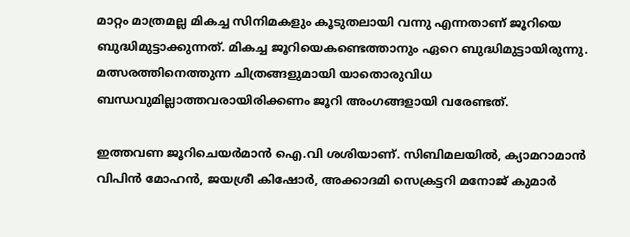മാറ്റം മാത്രമല്ല മികച്ച സിനിമകളും കൂടുതലായി വന്നു എന്നതാണ് ജൂറിയെ ബുദ്ധിമുട്ടാക്കുന്നത്. മികച്ച ജൂറിയെകണ്ടെത്താനും ഏറെ ബുദ്ധിമുട്ടായിരുന്നു. മത്സരത്തിനെത്തുന്ന ചിത്രങ്ങളുമായി യാതൊരുവിധ ബന്ധവുമില്ലാത്തവരായിരിക്കണം ജൂറി അംഗങ്ങളായി വരേണ്ടത്.

ഇത്തവണ ജൂറിചെയര്‍മാന്‍ ഐ.വി ശശിയാണ്. സിബിമലയില്‍, ക്യാമറാമാന്‍ വിപിന്‍ മോഹന്‍, ജയശ്രീ കിഷോര്‍, അക്കാദമി സെക്രട്ടറി മനോജ് കുമാര്‍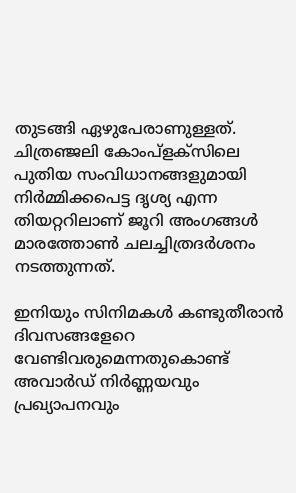തുടങ്ങി ഏഴുപേരാണുള്ളത്. ചിത്രഞ്ജലി കോംപ്‌ളക്‌സിലെ പുതിയ സംവിധാനങ്ങളുമായി നിര്‍മ്മിക്കപെട്ട ദൃശ്യ എന്ന തിയറ്ററിലാണ് ജൂറി അംഗങ്ങള്‍ മാരത്തോണ്‍ ചലച്ചിത്രദര്‍ശനം നടത്തുന്നത്.

ഇനിയും സിനിമകള്‍ കണ്ടുതീരാന്‍ ദിവസങ്ങളേറെ വേണ്ടിവരുമെന്നതുകൊണ്ട് അവാര്‍ഡ് നിര്‍ണ്ണയവും പ്രഖ്യാപനവും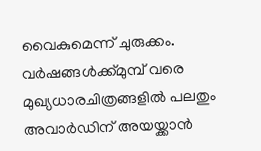വൈകുമെന്ന് ചുരുക്കം. വര്‍ഷങ്ങള്‍ക്ക്മുമ്പ് വരെ മുഖ്യധാരചിത്രങ്ങളില്‍ പലതും അവാര്‍ഡിന് അയയ്ക്കാന്‍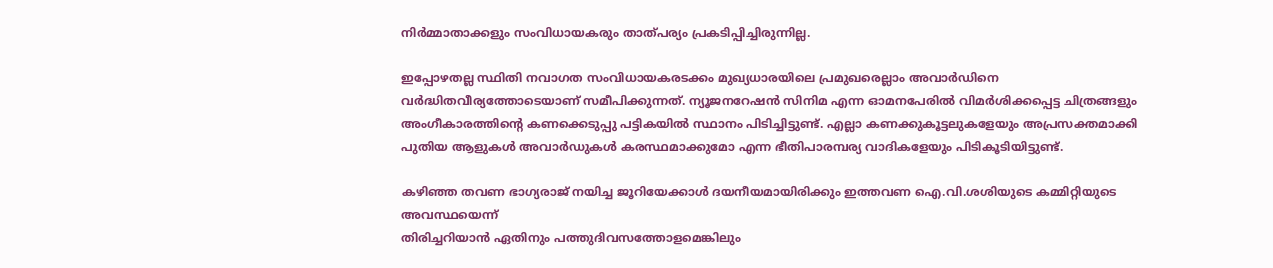നിര്‍മ്മാതാക്കളും സംവിധായകരും താത്പര്യം പ്രകടിപ്പിച്ചിരുന്നില്ല.

ഇപ്പോഴതല്ല സ്ഥിതി നവാഗത സംവിധായകരടക്കം മുഖ്യധാരയിലെ പ്രമുഖരെല്ലാം അവാര്‍ഡിനെ വര്‍ദ്ധിതവീര്യത്തോടെയാണ് സമീപിക്കുന്നത്. ന്യൂജനറേഷന്‍ സിനിമ എന്ന ഓമനപേരില്‍ വിമര്‍ശിക്കപ്പെട്ട ചിത്രങ്ങളും അംഗീകാരത്തിന്റെ കണക്കെടുപ്പു പട്ടികയില്‍ സ്ഥാനം പിടിച്ചിട്ടുണ്ട്. എല്ലാ കണക്കുകൂട്ടലുകളേയും അപ്രസക്തമാക്കി പുതിയ ആളുകള്‍ അവാര്‍ഡുകള്‍ കരസ്ഥമാക്കുമോ എന്ന ഭീതിപാരമ്പര്യ വാദികളേയും പിടികൂടിയിട്ടുണ്ട്.

കഴിഞ്ഞ തവണ ഭാഗ്യരാജ് നയിച്ച ജൂറിയേക്കാള്‍ ദയനീയമായിരിക്കും ഇത്തവണ ഐ.വി.ശശിയുടെ കമ്മിറ്റിയുടെ അവസ്ഥയെന്ന്
തിരിച്ചറിയാന്‍ ഏതിനും പത്തുദിവസത്തോളമെങ്കിലും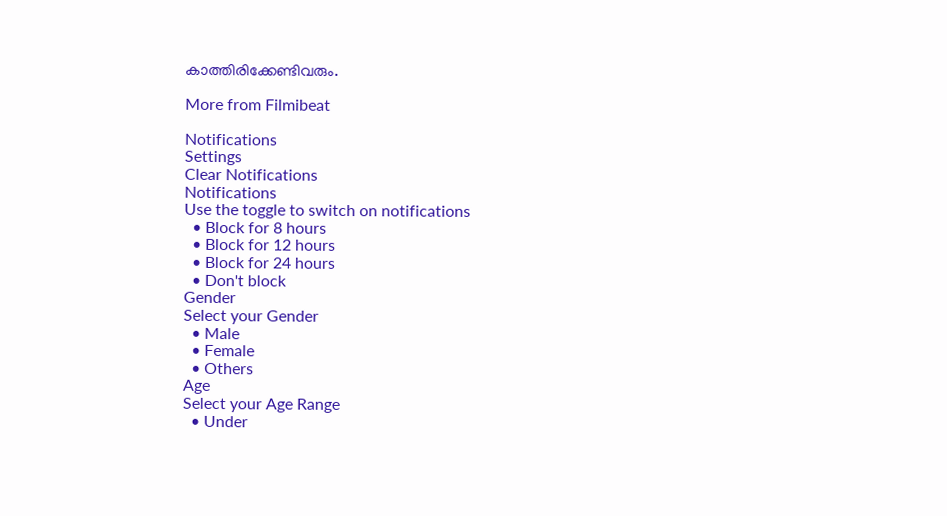കാത്തിരിക്കേണ്ടിവരും.

More from Filmibeat

Notifications
Settings
Clear Notifications
Notifications
Use the toggle to switch on notifications
  • Block for 8 hours
  • Block for 12 hours
  • Block for 24 hours
  • Don't block
Gender
Select your Gender
  • Male
  • Female
  • Others
Age
Select your Age Range
  • Under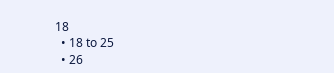18
  • 18 to 25
  • 26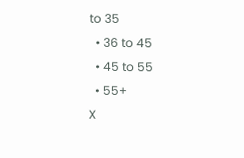to 35
  • 36 to 45
  • 45 to 55
  • 55+
X